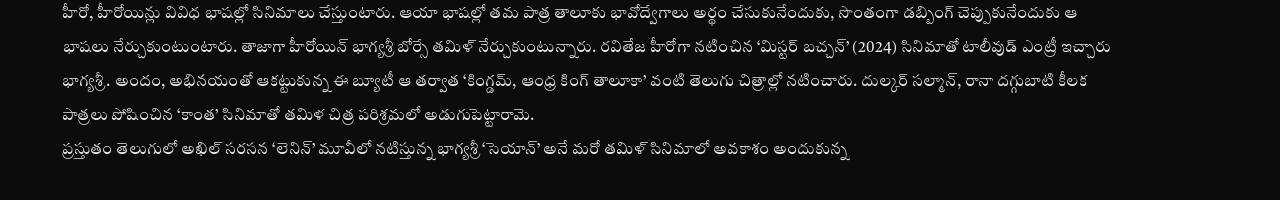హీరో, హీరోయిన్లు వివిధ భాషల్లో సినిమాలు చేస్తుంటారు. ఆయా భాషల్లో తమ పాత్ర తాలూకు భావోద్వేగాలు అర్థం చేసుకునేందుకు, సొంతంగా డబ్బింగ్ చెప్పుకునేందుకు ఆ భాషలు నేర్చుకుంటుంటారు. తాజాగా హీరోయిన్ భాగ్యశ్రీ బోర్సే తమిళ్ నేర్చుకుంటున్నారు. రవితేజ హీరోగా నటించిన ‘మిస్టర్ బచ్చన్’ (2024) సినిమాతో టాలీవుడ్ ఎంట్రీ ఇచ్చారు భాగ్యశ్రీ. అందం, అభినయంతో ఆకట్టుకున్న ఈ బ్యూటీ ఆ తర్వాత ‘కింగ్డమ్, ఆంధ్ర కింగ్ తాలూకా’ వంటి తెలుగు చిత్రాల్లో నటించారు. దుల్కర్ సల్మాన్, రానా దగ్గుబాటి కీలక పాత్రలు పోషించిన ‘కాంత’ సినిమాతో తమిళ చిత్ర పరిశ్రమలో అడుగుపెట్టారామె.
ప్రస్తుతం తెలుగులో అఖిల్ సరసన ‘లెనిన్’ మూవీలో నటిస్తున్న భాగ్యశ్రీ ‘సెయాన్’ అనే మరో తమిళ్ సినిమాలో అవకాశం అందుకున్న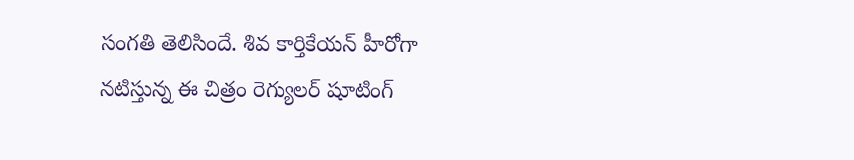సంగతి తెలిసిందే. శివ కార్తికేయన్ హీరోగా నటిస్తున్న ఈ చిత్రం రెగ్యులర్ షూటింగ్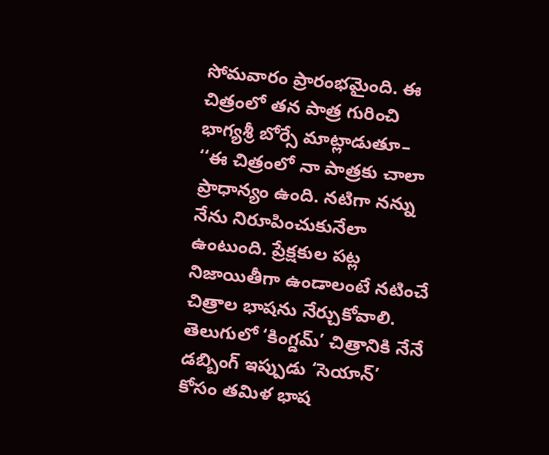సోమవారం ప్రారంభమైంది. ఈ చిత్రంలో తన పాత్ర గురించి భాగ్యశ్రీ బోర్సే మాట్లాడుతూ– ‘‘ఈ చిత్రంలో నా పాత్రకు చాలా ప్రాధాన్యం ఉంది. నటిగా నన్ను నేను నిరూపించుకునేలా ఉంటుంది. ప్రేక్షకుల పట్ల నిజాయితీగా ఉండాలంటే నటించే చిత్రాల భాషను నేర్చుకోవాలి. తెలుగులో ‘కింగ్డమ్’ చిత్రానికి నేనే డబ్బింగ్ ఇప్పుడు ‘సెయాన్’ కోసం తమిళ భాష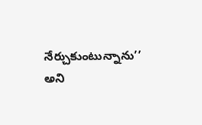నేర్చుకుంటున్నాను’’ అని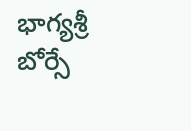భాగ్యశ్రీ బోర్సే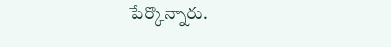పేర్కొన్నారు.